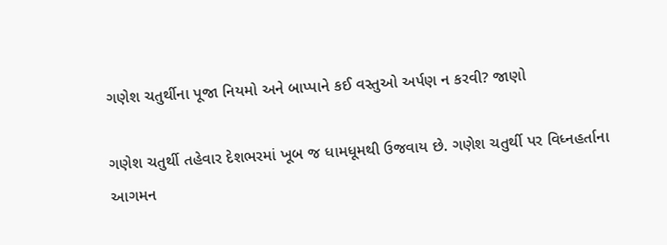ગણેશ ચતુર્થીના પૂજા નિયમો અને બાપ્પાને કઈ વસ્તુઓ અર્પણ ન કરવી? જાણો

ગણેશ ચતુર્થી તહેવાર દેશભરમાં ખૂબ જ ધામધૂમથી ઉજવાય છે. ગણેશ ચતુર્થી પર વિધ્નહર્તાના આગમન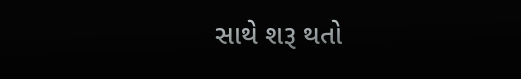સાથે શરૂ થતો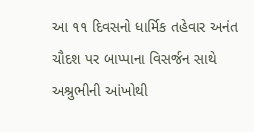આ ૧૧ દિવસનો ધાર્મિક તહેવાર અનંત ચૌદશ પર બાપ્પાના વિસર્જન સાથે અશ્રુભીની આંખોથી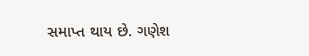સમાપ્ત થાય છે. ગણેશ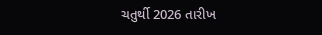ચતુર્થી 2026 તારીખ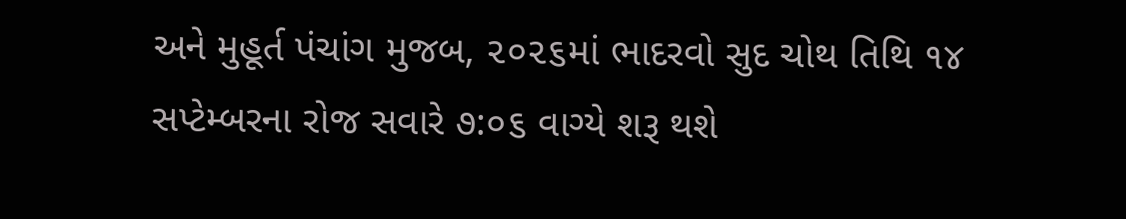અને મુહૂર્ત પંચાંગ મુજબ, ૨૦૨૬માં ભાદરવો સુદ ચોથ તિથિ ૧૪ સપ્ટેમ્બરના રોજ સવારે ૭:૦૬ વાગ્યે શરૂ થશે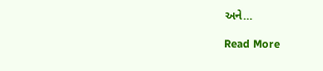અને…

Read More